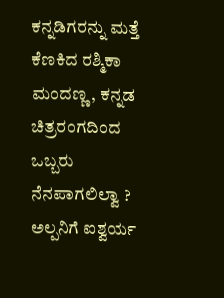ಕನ್ನಡಿಗರನ್ನು ಮತ್ತೆ ಕೆಣಕಿದ ರಶ್ಮಿಕಾ ಮಂದಣ್ಣ, ಕನ್ನಡ ಚಿತ್ರರಂಗದಿಂದ ಒಬ್ಬರು ನೆನಪಾಗಲಿಲ್ವಾ ?
ಅಲ್ಪನಿಗೆ ಐಶ್ವರ್ಯ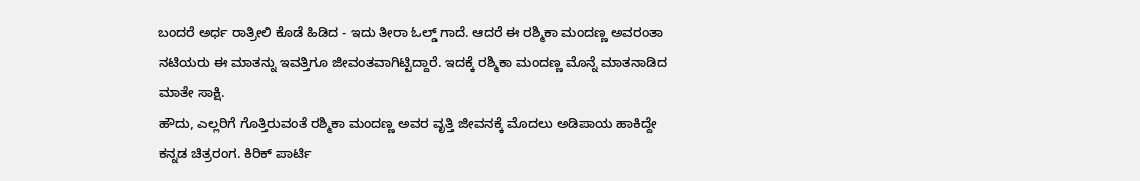ಬಂದರೆ ಅರ್ಧ ರಾತ್ರೀಲಿ ಕೊಡೆ ಹಿಡಿದ - ಇದು ತೀರಾ ಓಲ್ಡ್ ಗಾದೆ. ಆದರೆ ಈ ರಶ್ಮಿಕಾ ಮಂದಣ್ಣ ಅವರಂತಾ ನಟಿಯರು ಈ ಮಾತನ್ನು ಇವತ್ತಿಗೂ ಜೀವಂತವಾಗಿಟ್ಟಿದ್ದಾರೆ. ಇದಕ್ಕೆ ರಶ್ಮಿಕಾ ಮಂದಣ್ಣ ಮೊನ್ನೆ ಮಾತನಾಡಿದ ಮಾತೇ ಸಾಕ್ಷಿ.
ಹೌದು, ಎಲ್ಲರಿಗೆ ಗೊತ್ತಿರುವಂತೆ ರಶ್ಮಿಕಾ ಮಂದಣ್ಣ ಅವರ ವೃತ್ತಿ ಜೀವನಕ್ಕೆ ಮೊದಲು ಅಡಿಪಾಯ ಹಾಕಿದ್ದೇ ಕನ್ನಡ ಚಿತ್ರರಂಗ. ಕಿರಿಕ್ ಪಾರ್ಟಿ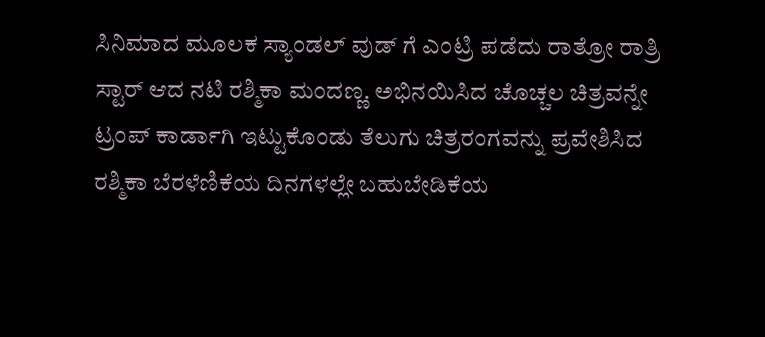ಸಿನಿಮಾದ ಮೂಲಕ ಸ್ಯಾಂಡಲ್ ವುಡ್ ಗೆ ಎಂಟ್ರಿ ಪಡೆದು ರಾತ್ರೋ ರಾತ್ರಿ ಸ್ಟಾರ್ ಆದ ನಟಿ ರಶ್ಮಿಕಾ ಮಂದಣ್ಣ. ಅಭಿನಯಿಸಿದ ಚೊಚ್ಚಲ ಚಿತ್ರವನ್ನೇ ಟ್ರಂಪ್ ಕಾರ್ಡಾಗಿ ಇಟ್ಟುಕೊಂಡು ತೆಲುಗು ಚಿತ್ರರಂಗವನ್ನು ಪ್ರವೇಶಿಸಿದ ರಶ್ಮಿಕಾ ಬೆರಳೆಣಿಕೆಯ ದಿನಗಳಲ್ಲೇ ಬಹುಬೇಡಿಕೆಯ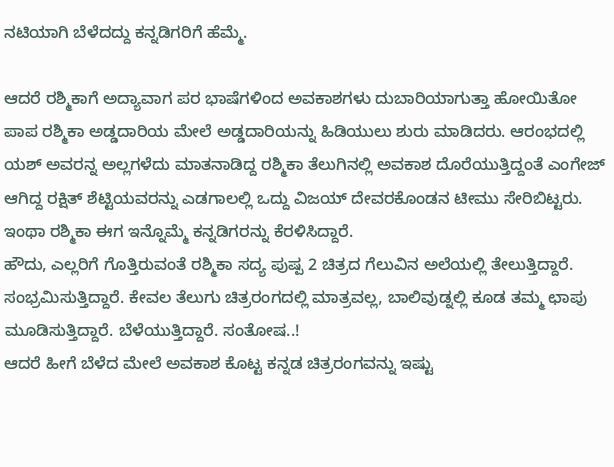ನಟಿಯಾಗಿ ಬೆಳೆದದ್ದು ಕನ್ನಡಿಗರಿಗೆ ಹೆಮ್ಮೆ.

ಆದರೆ ರಶ್ಮಿಕಾಗೆ ಅದ್ಯಾವಾಗ ಪರ ಭಾಷೆಗಳಿಂದ ಅವಕಾಶಗಳು ದುಬಾರಿಯಾಗುತ್ತಾ ಹೋಯಿತೋ ಪಾಪ ರಶ್ಮಿಕಾ ಅಡ್ಡದಾರಿಯ ಮೇಲೆ ಅಡ್ಡದಾರಿಯನ್ನು ಹಿಡಿಯುಲು ಶುರು ಮಾಡಿದರು. ಆರಂಭದಲ್ಲಿ ಯಶ್ ಅವರನ್ನ ಅಲ್ಲಗಳೆದು ಮಾತನಾಡಿದ್ದ ರಶ್ಮಿಕಾ ತೆಲುಗಿನಲ್ಲಿ ಅವಕಾಶ ದೊರೆಯುತ್ತಿದ್ದಂತೆ ಎಂಗೇಜ್ ಆಗಿದ್ದ ರಕ್ಷಿತ್ ಶೆಟ್ಟಿಯವರನ್ನು ಎಡಗಾಲಲ್ಲಿ ಒದ್ದು ವಿಜಯ್ ದೇವರಕೊಂಡನ ಟೀಮು ಸೇರಿಬಿಟ್ಟರು. ಇಂಥಾ ರಶ್ಮಿಕಾ ಈಗ ಇನ್ನೊಮ್ಮೆ ಕನ್ನಡಿಗರನ್ನು ಕೆರಳಿಸಿದ್ದಾರೆ.
ಹೌದು, ಎಲ್ಲರಿಗೆ ಗೊತ್ತಿರುವಂತೆ ರಶ್ಮಿಕಾ ಸದ್ಯ ಪುಷ್ಪ 2 ಚಿತ್ರದ ಗೆಲುವಿನ ಅಲೆಯಲ್ಲಿ ತೇಲುತ್ತಿದ್ದಾರೆ. ಸಂಭ್ರಮಿಸುತ್ತಿದ್ದಾರೆ. ಕೇವಲ ತೆಲುಗು ಚಿತ್ರರಂಗದಲ್ಲಿ ಮಾತ್ರವಲ್ಲ, ಬಾಲಿವುಡ್ನಲ್ಲಿ ಕೂಡ ತಮ್ಮ ಛಾಪು ಮೂಡಿಸುತ್ತಿದ್ದಾರೆ. ಬೆಳೆಯುತ್ತಿದ್ದಾರೆ. ಸಂತೋಷ..!
ಆದರೆ ಹೀಗೆ ಬೆಳೆದ ಮೇಲೆ ಅವಕಾಶ ಕೊಟ್ಟ ಕನ್ನಡ ಚಿತ್ರರಂಗವನ್ನು ಇಷ್ಟು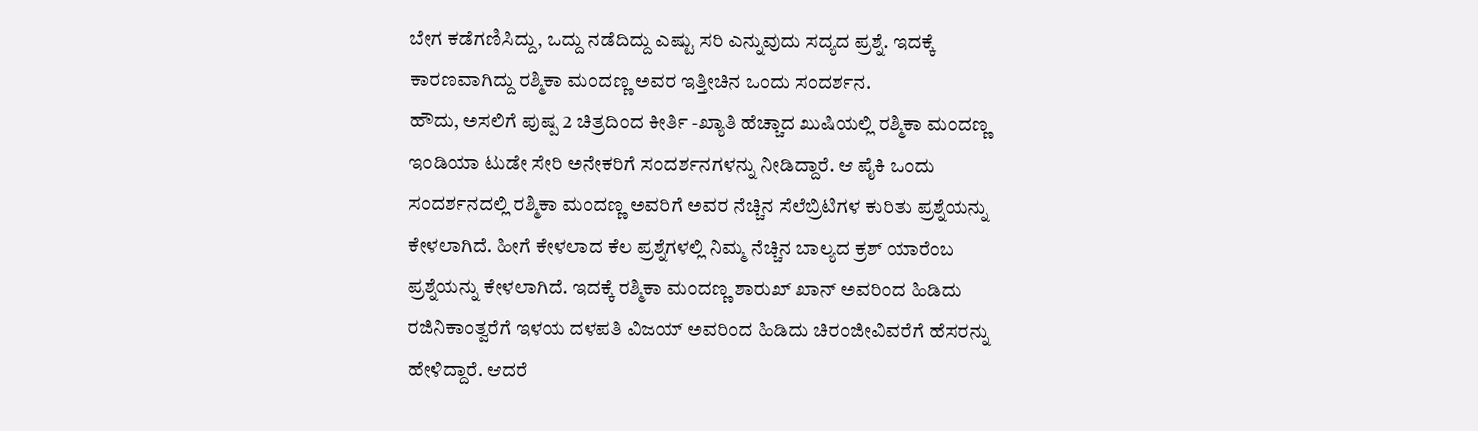ಬೇಗ ಕಡೆಗಣಿಸಿದ್ದು, ಒದ್ದು ನಡೆದಿದ್ದು ಎಷ್ಟು ಸರಿ ಎನ್ನುವುದು ಸದ್ಯದ ಪ್ರಶ್ನೆ. ಇದಕ್ಕೆ ಕಾರಣವಾಗಿದ್ದು ರಶ್ಮಿಕಾ ಮಂದಣ್ಣ ಅವರ ಇತ್ತೀಚಿನ ಒಂದು ಸಂದರ್ಶನ.
ಹೌದು, ಅಸಲಿಗೆ ಪುಷ್ಪ 2 ಚಿತ್ರದಿಂದ ಕೀರ್ತಿ -ಖ್ಯಾತಿ ಹೆಚ್ಚಾದ ಖುಷಿಯಲ್ಲಿ ರಶ್ಮಿಕಾ ಮಂದಣ್ಣ ಇಂಡಿಯಾ ಟುಡೇ ಸೇರಿ ಅನೇಕರಿಗೆ ಸಂದರ್ಶನಗಳನ್ನು ನೀಡಿದ್ದಾರೆ. ಆ ಪೈಕಿ ಒಂದು ಸಂದರ್ಶನದಲ್ಲಿ ರಶ್ಮಿಕಾ ಮಂದಣ್ಣ ಅವರಿಗೆ ಅವರ ನೆಚ್ಚಿನ ಸೆಲೆಬ್ರಿಟಿಗಳ ಕುರಿತು ಪ್ರಶ್ನೆಯನ್ನು ಕೇಳಲಾಗಿದೆ. ಹೀಗೆ ಕೇಳಲಾದ ಕೆಲ ಪ್ರಶ್ನೆಗಳಲ್ಲಿ ನಿಮ್ಮ ನೆಚ್ಚಿನ ಬಾಲ್ಯದ ಕ್ರಶ್ ಯಾರೆಂಬ ಪ್ರಶ್ನೆಯನ್ನು ಕೇಳಲಾಗಿದೆ. ಇದಕ್ಕೆ ರಶ್ಮಿಕಾ ಮಂದಣ್ಣ ಶಾರುಖ್ ಖಾನ್ ಅವರಿಂದ ಹಿಡಿದು ರಜಿನಿಕಾಂತ್ವರೆಗೆ ಇಳಯ ದಳಪತಿ ವಿಜಯ್ ಅವರಿಂದ ಹಿಡಿದು ಚಿರಂಜೀವಿವರೆಗೆ ಹೆಸರನ್ನು ಹೇಳಿದ್ದಾರೆ. ಆದರೆ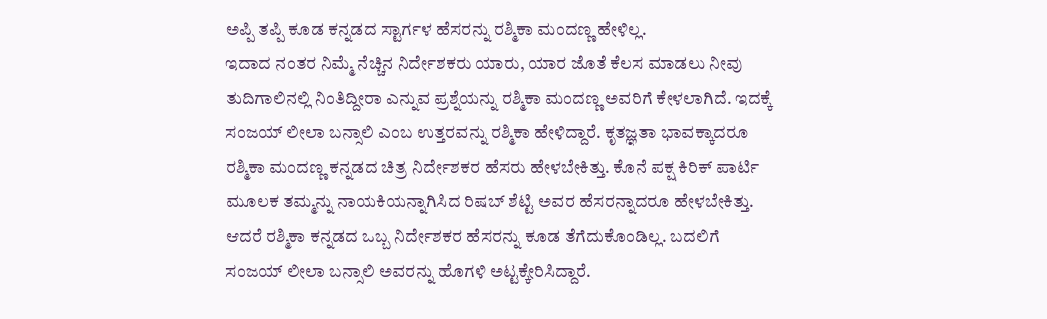ಅಪ್ಪಿ ತಪ್ಪಿ ಕೂಡ ಕನ್ನಡದ ಸ್ಟಾರ್ಗಳ ಹೆಸರನ್ನು ರಶ್ಮಿಕಾ ಮಂದಣ್ಣ ಹೇಳಿಲ್ಲ.
ಇದಾದ ನಂತರ ನಿಮ್ಮೆ ನೆಚ್ಚಿನ ನಿರ್ದೇಶಕರು ಯಾರು, ಯಾರ ಜೊತೆ ಕೆಲಸ ಮಾಡಲು ನೀವು ತುದಿಗಾಲಿನಲ್ಲಿ ನಿಂತಿದ್ದೀರಾ ಎನ್ನುವ ಪ್ರಶ್ನೆಯನ್ನು ರಶ್ಮಿಕಾ ಮಂದಣ್ಣ ಅವರಿಗೆ ಕೇಳಲಾಗಿದೆ. ಇದಕ್ಕೆ ಸಂಜಯ್ ಲೀಲಾ ಬನ್ಸಾಲಿ ಎಂಬ ಉತ್ತರವನ್ನು ರಶ್ಮಿಕಾ ಹೇಳಿದ್ದಾರೆ. ಕೃತಜ್ಞತಾ ಭಾವಕ್ಕಾದರೂ ರಶ್ಮಿಕಾ ಮಂದಣ್ಣ ಕನ್ನಡದ ಚಿತ್ರ ನಿರ್ದೇಶಕರ ಹೆಸರು ಹೇಳಬೇಕಿತ್ತು. ಕೊನೆ ಪಕ್ಷ ಕಿರಿಕ್ ಪಾರ್ಟಿ ಮೂಲಕ ತಮ್ಮನ್ನು ನಾಯಕಿಯನ್ನಾಗಿಸಿದ ರಿಷಬ್ ಶೆಟ್ಟಿ ಅವರ ಹೆಸರನ್ನಾದರೂ ಹೇಳಬೇಕಿತ್ತು. ಆದರೆ ರಶ್ಮಿಕಾ ಕನ್ನಡದ ಒಬ್ಬ ನಿರ್ದೇಶಕರ ಹೆಸರನ್ನು ಕೂಡ ತೆಗೆದುಕೊಂಡಿಲ್ಲ. ಬದಲಿಗೆ ಸಂಜಯ್ ಲೀಲಾ ಬನ್ಸಾಲಿ ಅವರನ್ನು ಹೊಗಳಿ ಅಟ್ಟಕ್ಕೇರಿಸಿದ್ದಾರೆ.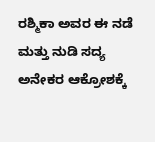ರಶ್ಮಿಕಾ ಅವರ ಈ ನಡೆ ಮತ್ತು ನುಡಿ ಸದ್ಯ ಅನೇಕರ ಆಕ್ರೋಶಕ್ಕೆ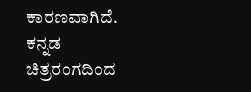ಕಾರಣವಾಗಿದೆ. ಕನ್ನಡ ಚಿತ್ರರಂಗದಿಂದ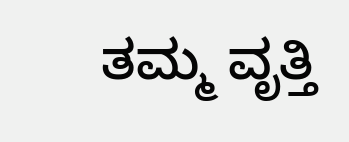ತಮ್ಮ ವೃತ್ತಿ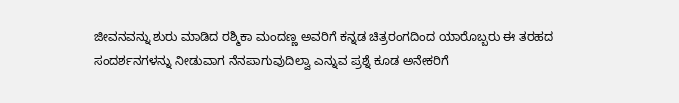ಜೀವನವನ್ನು ಶುರು ಮಾಡಿದ ರಶ್ಮಿಕಾ ಮಂದಣ್ಣ ಅವರಿಗೆ ಕನ್ನಡ ಚಿತ್ರರಂಗದಿಂದ ಯಾರೊಬ್ಬರು ಈ ತರಹದ ಸಂದರ್ಶನಗಳನ್ನು ನೀಡುವಾಗ ನೆನಪಾಗುವುದಿಲ್ವಾ ಎನ್ನುವ ಪ್ರಶ್ನೆ ಕೂಡ ಅನೇಕರಿಗೆ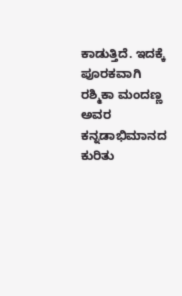ಕಾಡುತ್ತಿದೆ. ಇದಕ್ಕೆ ಪೂರಕವಾಗಿ ರಶ್ಮಿಕಾ ಮಂದಣ್ಣ ಅವರ ಕನ್ನಡಾಭಿಮಾನದ ಕುರಿತು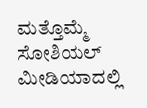ಮತ್ತೊಮ್ಮೆ ಸೋಶಿಯಲ್ ಮೀಡಿಯಾದಲ್ಲಿ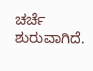ಚರ್ಚೆ ಶುರುವಾಗಿದೆ.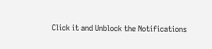Click it and Unblock the Notifications